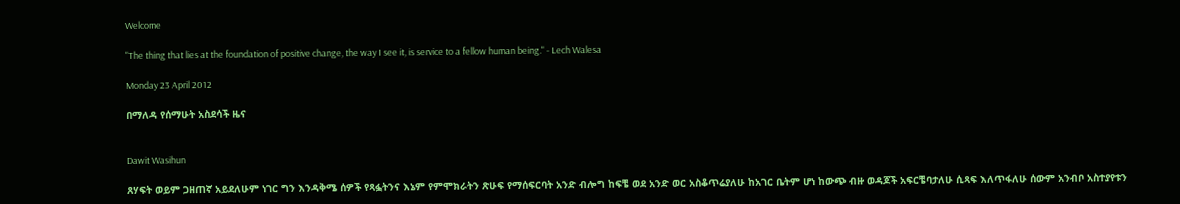Welcome

"The thing that lies at the foundation of positive change, the way I see it, is service to a fellow human being." - Lech Walesa

Monday 23 April 2012

በማለዳ የሰማሁት አስደሳች ዜና


Dawit Wasihun

ጸሃፍት ወይም ጋዘጠኛ አይደለሁም ነገር ግን እንዳቅሜ ሰዎች የጻፏትንና እኔም የምሞክራትን ጽሁፍ የማሰፍርባት አንድ ብሎግ ከፍቼ ወደ አንድ ወር አስቆጥሬያለሁ ከአገር ቤትም ሆነ ከውጭ ብዙ ወዳጆች አፍርቼባታለሁ ሲጻፍ እለጥፋለሁ ሰውም አንብቦ አስተያየቱን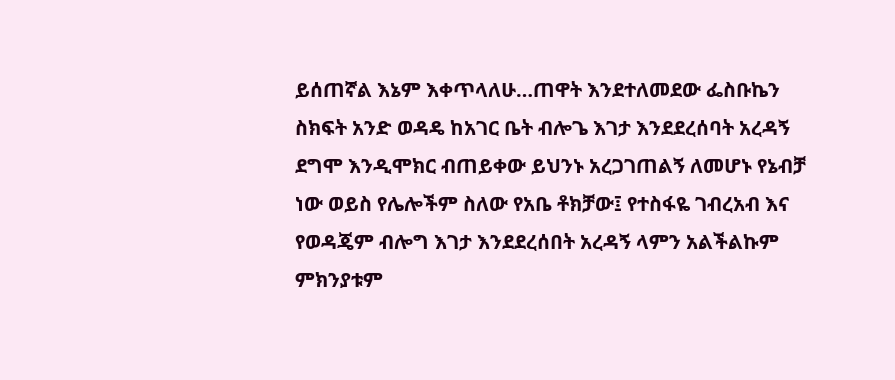ይሰጠኛል እኔም እቀጥላለሁ…ጠዋት እንደተለመደው ፌስቡኬን ስክፍት አንድ ወዳዴ ከአገር ቤት ብሎጌ እገታ እንደደረሰባት አረዳኝ ደግሞ እንዲሞክር ብጠይቀው ይህንኑ አረጋገጠልኝ ለመሆኑ የኔብቻ ነው ወይስ የሌሎችም ስለው የአቤ ቶክቻው፤ የተስፋዬ ገብረአብ እና የወዳጄም ብሎግ እገታ እንደደረሰበት አረዳኝ ላምን አልችልኩም ምክንያቱም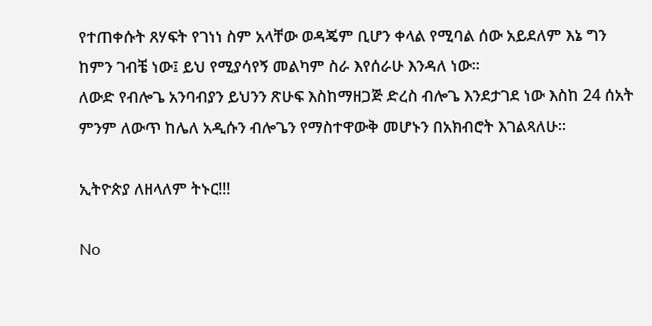የተጠቀሱት ጸሃፍት የገነነ ስም አላቸው ወዳጄም ቢሆን ቀላል የሚባል ሰው አይደለም እኔ ግን ከምን ገብቼ ነው፤ ይህ የሚያሳየኝ መልካም ስራ እየሰራሁ እንዳለ ነው።
ለውድ የብሎጌ አንባብያን ይህንን ጽሁፍ እስከማዘጋጅ ድረስ ብሎጌ እንደታገደ ነው እስከ 24 ሰአት ምንም ለውጥ ከሌለ አዲሱን ብሎጌን የማስተዋውቅ መሆኑን በአክብሮት እገልጻለሁ።

ኢትዮጵያ ለዘላለም ትኑር!!!

No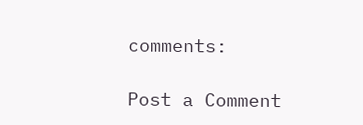comments:

Post a Comment